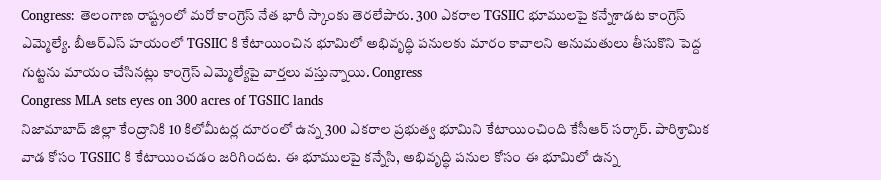Congress: తెలంగాణ రాష్ట్రంలో మరో కాంగ్రెస్ నేత భారీ స్కాంకు తెరలేపారు. 300 ఎకరాల TGSIIC భూములపై కన్నేశాడట కాంగ్రెస్ ఎమ్మెల్యే. బీఆర్ఎస్ హయంలో TGSIIC కి కేటాయించిన భూమిలో అభివృద్ధి పనులకు మారం కావాలని అనుమతులు తీసుకొని పెద్ద గుట్టను మాయం చేసినట్లు కాంగ్రెస్ ఎమ్మెల్యేపై వార్తలు వస్తున్నాయి. Congress
Congress MLA sets eyes on 300 acres of TGSIIC lands
నిజామాబాద్ జిల్లా కేంద్రానికి 10 కిలోమీటర్ల దూరంలో ఉన్న 300 ఎకరాల ప్రభుత్వ భూమిని కేటాయించింది కేసీఆర్ సర్కార్. పారిశ్రామిక వాడ కోసం TGSIIC కి కేటాయించడం జరిగిందట. ఈ భూములపై కన్నేసి, అభివృద్ధి పనుల కోసం ఈ భూమిలో ఉన్న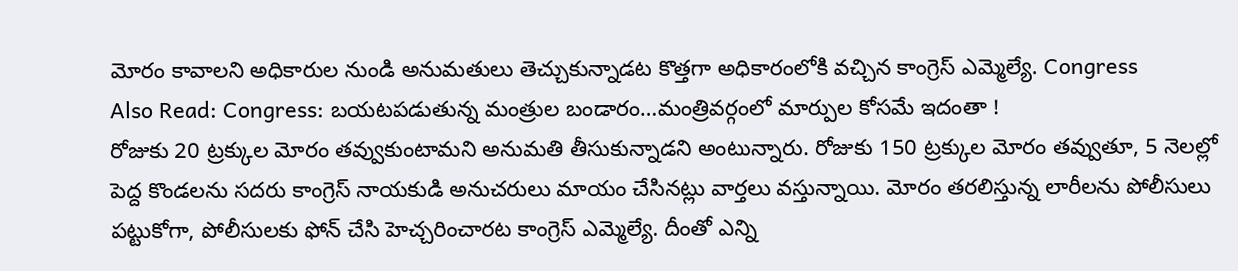మోరం కావాలని అధికారుల నుండి అనుమతులు తెచ్చుకున్నాడట కొత్తగా అధికారంలోకి వచ్చిన కాంగ్రెస్ ఎమ్మెల్యే. Congress
Also Read: Congress: బయటపడుతున్న మంత్రుల బండారం…మంత్రివర్గంలో మార్పుల కోసమే ఇదంతా !
రోజుకు 20 ట్రక్కుల మోరం తవ్వుకుంటామని అనుమతి తీసుకున్నాడని అంటున్నారు. రోజుకు 150 ట్రక్కుల మోరం తవ్వుతూ, 5 నెలల్లో పెద్ద కొండలను సదరు కాంగ్రెస్ నాయకుడి అనుచరులు మాయం చేసినట్లు వార్తలు వస్తున్నాయి. మోరం తరలిస్తున్న లారీలను పోలీసులు పట్టుకోగా, పోలీసులకు ఫోన్ చేసి హెచ్చరించారట కాంగ్రెస్ ఎమ్మెల్యే. దీంతో ఎన్ని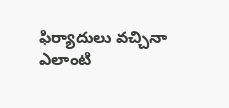ఫిర్యాదులు వచ్చినా ఎలాంటి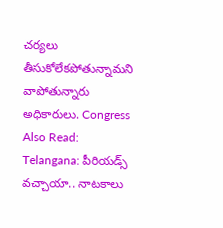చర్యలు తీసుకోలేకపోతున్నామని వాపోతున్నారు అధికారులు. Congress
Also Read: Telangana: పీరియడ్స్ వచ్చాయా.. నాటకాలు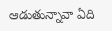ఆడుతున్నావా ఏది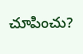చూపించు?